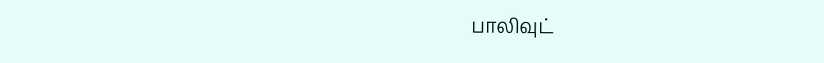பாலிவுட்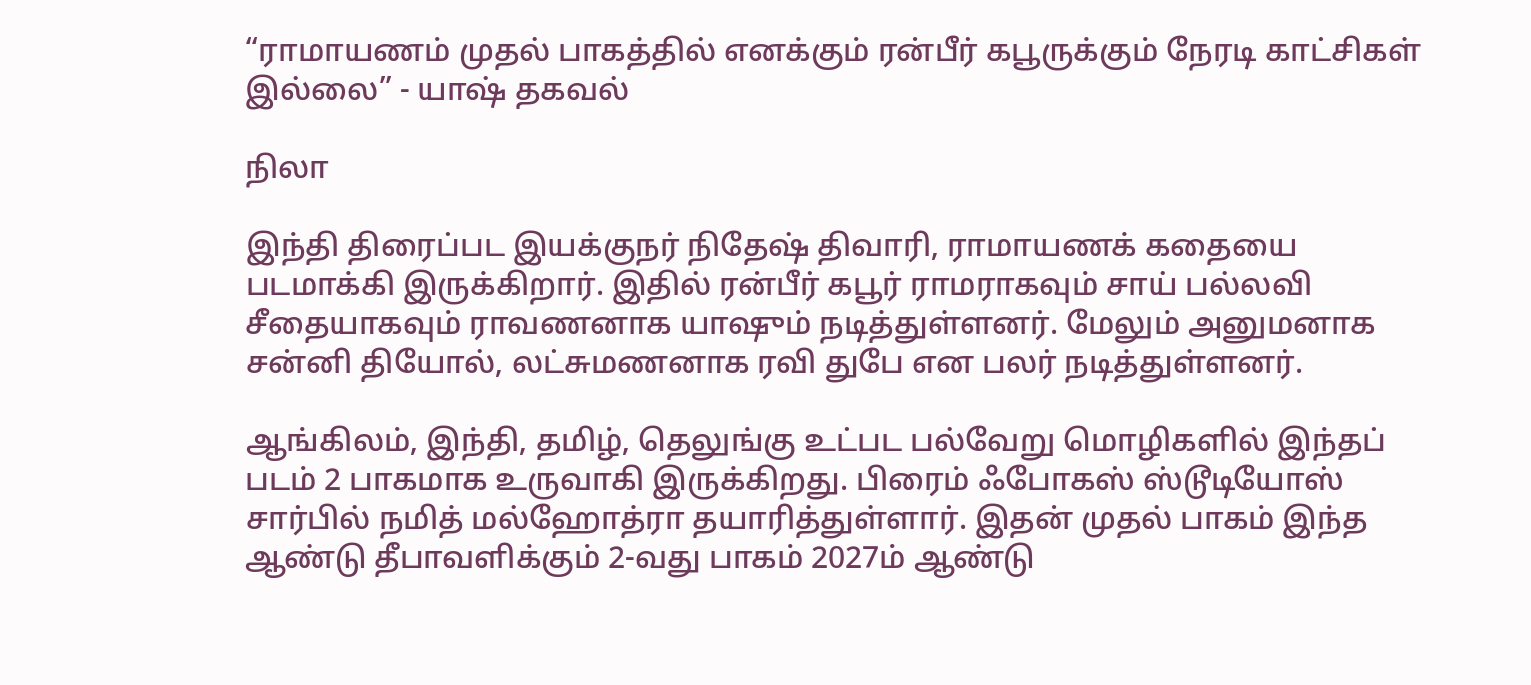“ராமாயணம் முதல் பாகத்தில் எனக்கும் ரன்பீர் கபூருக்கும் நேரடி காட்சிகள் இல்லை” - யாஷ் தகவல்

நிலா

இந்தி திரைப்பட இயக்குநர் நிதேஷ் திவாரி, ராமாயணக் கதையை படமாக்கி இருக்கிறார். இதில் ரன்பீர் கபூர் ராமராகவும் சாய் பல்லவி சீதையாகவும் ராவணனாக யாஷும் நடித்துள்ளனர். மேலும் அனுமனாக சன்னி தியோல், லட்சுமணனாக ரவி துபே என பலர் நடித்துள்ளனர்.

ஆங்கிலம், இந்தி, தமிழ், தெலுங்கு உட்பட பல்வேறு மொழிகளில் இந்தப் படம் 2 பாகமாக உருவாகி இருக்கிறது. பிரைம் ஃபோகஸ் ஸ்டூடியோஸ் சார்பில் நமித் மல்ஹோத்ரா தயாரித்துள்ளார். இதன் முதல் பாகம் இந்த ஆண்டு தீபாவளிக்கும் 2-வது பாகம் 2027ம் ஆண்டு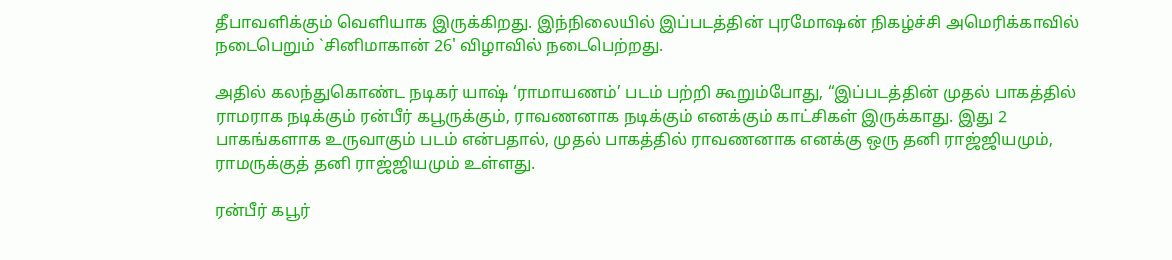தீபாவளிக்கும் வெளியாக இருக்கிறது. இந்நிலையில் இப்படத்தின் புரமோஷன் நிகழ்ச்சி அமெரிக்காவில் நடைபெறும் `சினிமாகான் 26' விழாவில் நடைபெற்றது.

அதில் கலந்துகொண்ட நடிகர் யாஷ் ‘ராமாயணம்’ படம் பற்றி கூறும்போது, “இப்படத்தின் முதல் பாகத்தில் ராமராக நடிக்கும் ரன்பீர் கபூருக்கும், ராவணனாக நடிக்கும் எனக்கும் காட்சிகள் இருக்காது. இது 2 பாகங்களாக உருவாகும் படம் என்பதால், முதல் பாகத்தில் ராவணனாக எனக்கு ஒரு தனி ராஜ்ஜியமும், ராமருக்குத் தனி ராஜ்ஜியமும் உள்ளது.

ரன்பீர் கபூர்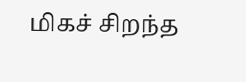மிகச் சிறந்த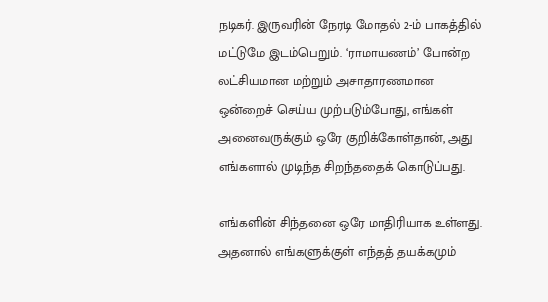நடிகர். இருவரின் நேரடி மோதல் 2-ம் பாகத்தில் மட்டுமே இடம்பெறும். ‘ராமாயணம்’ போன்ற லட்சியமான மற்றும் அசாதாரணமான ஒன்றைச் செய்ய முற்படும்போது, எங்கள் அனைவருக்கும் ஒரே குறிக்கோள்தான், அது எங்களால் முடிந்த சிறந்ததைக் கொடுப்பது.

எங்களின் சிந்தனை ஒரே மாதிரியாக உள்ளது. அதனால் எங்களுக்குள் எந்தத் தயக்கமும்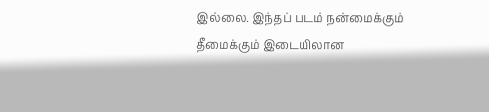இல்லை. இந்தப் படம் நன்மைக்கும் தீமைக்கும் இடையிலான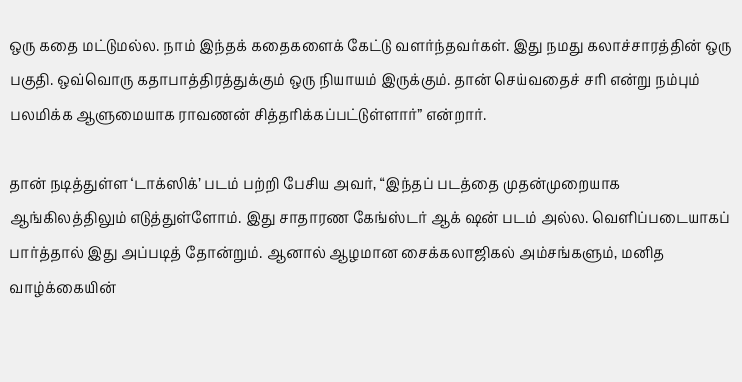ஒரு கதை மட்டுமல்ல. நாம் இந்தக் கதைகளைக் கேட்டு வளர்ந்தவர்கள். இது நமது கலாச்சாரத்தின் ஒரு பகுதி. ஒவ்வொரு கதாபாத்திரத்துக்கும் ஒரு நியாயம் இருக்கும். தான் செய்வதைச் சரி என்று நம்பும் பலமிக்க ஆளுமையாக ராவணன் சித்தரிக்கப்பட்டுள்ளார்” என்றார்.

தான் நடித்துள்ள ‘டாக்ஸிக்’ படம் பற்றி பேசிய அவர், “இந்தப் படத்தை முதன்முறையாக ஆங்கிலத்திலும் எடுத்துள்ளோம். இது சாதாரண கேங்ஸ்டர் ஆக் ஷன் படம் அல்ல. வெளிப்படையாகப் பார்த்தால் இது அப்படித் தோன்றும். ஆனால் ஆழமான சைக்கலாஜிகல் அம்சங்களும், மனித வாழ்க்கையின்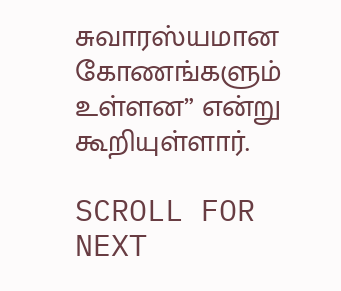சுவாரஸ்யமான கோணங்களும் உள்ளன” என்று கூறியுள்ளார்.

SCROLL FOR NEXT